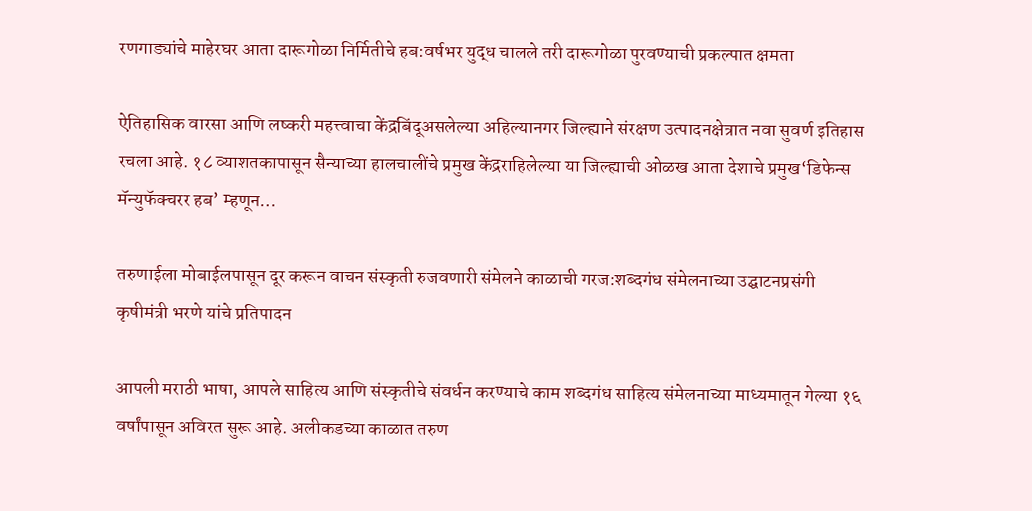रणगाड्यांचे माहेरघर आता दारूगोळा निर्मितीचे हब:वर्षभर युद्ध चालले तरी दारूगोळा पुरवण्याची प्रकल्पात क्षमता

ऐतिहासिक वारसा आणि लष्करी महत्त्वाचा केंद्रबिंदूअसलेल्या अहिल्यानगर जिल्ह्याने संरक्षण उत्पादनक्षेत्रात नवा सुवर्ण इतिहास रचला आहे. १८ व्याशतकापासून सैन्याच्या हालचालींचे प्रमुख केंद्रराहिलेल्या या जिल्ह्याची ओळख आता देशाचे प्रमुख‘डिफेन्स मॅन्युफॅक्चरर हब’ म्हणून…

तरुणाईला मोबाईलपासून दूर करून वाचन संस्कृती रुजवणारी संमेलने काळाची गरज:शब्दगंध संमेलनाच्या उद्घाटनप्रसंगी कृषीमंत्री भरणे यांचे प्रतिपादन

आपली मराठी भाषा, आपले साहित्य आणि संस्कृतीचे संवर्धन करण्याचे काम शब्दगंध साहित्य संमेलनाच्या माध्यमातून गेल्या १६ वर्षांपासून अविरत सुरू आहे. अलीकडच्या काळात तरुण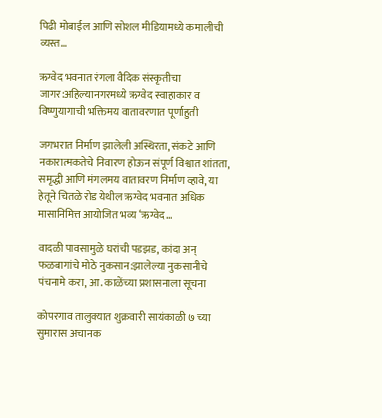पिढी मोबाईल आणि सोशल मीडियामध्ये कमालीची व्यस्त…

ऋग्वेद भवनात रंगला वैदिक संस्कृतीचा जागर:अहिल्यानगरमध्ये ऋग्वेद स्वाहाकार व विष्णुयागाची भक्तिमय वातावरणात पूर्णाहुती

जगभरात निर्माण झालेली अस्थिरता, संकटे आणि नकारात्मकतेचे निवारण होऊन संपूर्ण विश्वात शांतता, समृद्धी आणि मंगलमय वातावरण निर्माण व्हावे, या हेतूने चितळे रोड येथील ऋग्वेद भवनात अधिक मासानिमित्त आयोजित भव्य ‘ऋग्वेद…

वादळी पावसामुळे घरांची पडझड, कांदा अन् फळबागांचे मोठे नुकसान:झालेल्या नुकसानीचे पंचनामे करा, आ. काळेंच्या प्रशासनाला सूचना

कोपरगाव तालुक्यात शुक्रवारी सायंकाळी ७ च्या सुमारास अचानक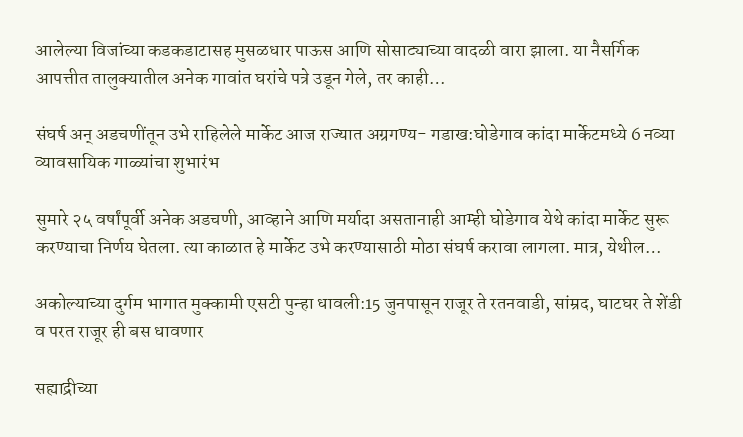आलेल्या विजांच्या कडकडाटासह मुसळधार पाऊस आणि सोसाट्याच्या वादळी वारा झाला. या नैसर्गिक आपत्तीत तालुक्यातील अनेक गावांत घरांचे पत्रे उडून गेले, तर काही…

संघर्ष अन् अडचणींतून उभे राहिलेले मार्केट आज राज्यात अग्रगण्य- गडाख:घोडेगाव कांदा मार्केटमध्ये 6 नव्या व्यावसायिक गाळ्यांचा शुभारंभ

सुमारे २५ वर्षांपूर्वी अनेक अडचणी, आव्हाने आणि मर्यादा असतानाही आम्ही घोडेगाव येथे कांदा मार्केट सुरू करण्याचा निर्णय घेतला. त्या काळात हे मार्केट उभे करण्यासाठी मोठा संघर्ष करावा लागला. मात्र, येथील…

अकोल्याच्या दुर्गम भागात मुक्कामी एसटी पुन्हा धावली:15 जुनपासून राजूर ते रतनवाडी, सांम्रद, घाटघर ते शेंडी व परत राजूर ही बस धावणार

सह्याद्रीच्या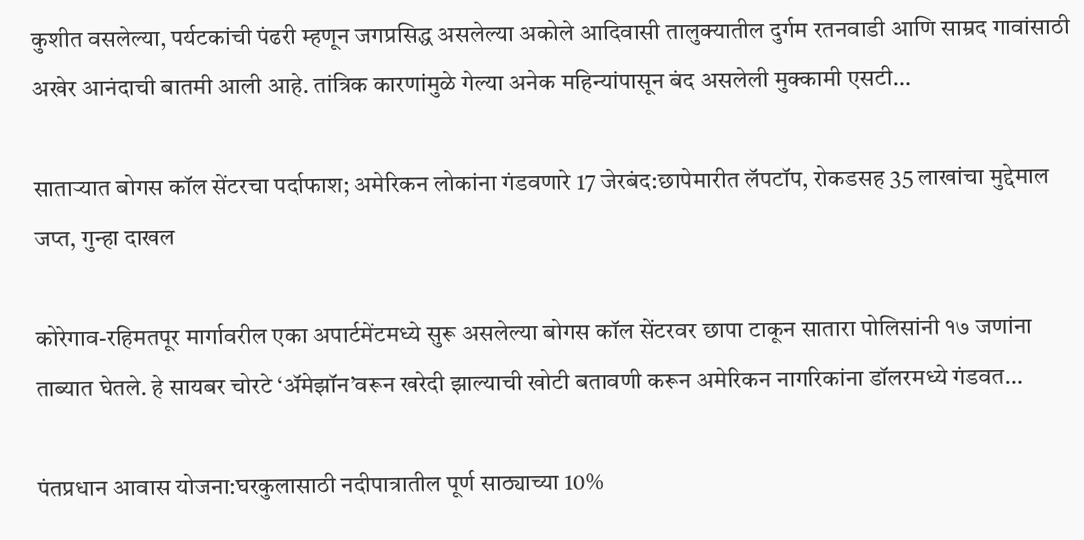कुशीत वसलेल्या, पर्यटकांची पंढरी म्हणून जगप्रसिद्ध असलेल्या अकोले आदिवासी तालुक्यातील दुर्गम रतनवाडी आणि साम्रद गावांसाठी अखेर आनंदाची बातमी आली आहे. तांत्रिक कारणांमुळे गेल्या अनेक महिन्यांपासून बंद असलेली मुक्कामी एसटी…

साताऱ्यात बोगस कॉल सेंटरचा पर्दाफाश; अमेरिकन लोकांना गंडवणारे 17 जेरबंद:छापेमारीत लॅपटॉप, रोकडसह 35 लाखांचा मुद्देमाल जप्त, गुन्हा दाखल

कोरेगाव-रहिमतपूर मार्गावरील एका अपार्टमेंटमध्ये सुरू असलेल्या बोगस कॉल सेंटरवर छापा टाकून सातारा पोलिसांनी १७ जणांना ताब्यात घेतले. हे सायबर चोरटे ‘अ‍ॅमेझॉन’वरून खरेदी झाल्याची खोटी बतावणी करून अमेरिकन नागरिकांना डॉलरमध्ये गंडवत…

पंतप्रधान आवास योजना:घरकुलासाठी नदीपात्रातील पूर्ण साठ्याच्या 10%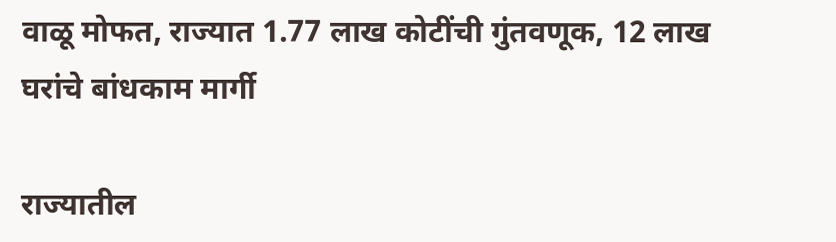वाळू मोफत, राज्यात 1.77 लाख कोटींची गुंतवणूक, 12 लाख घरांचे बांधकाम मार्गी

राज्यातील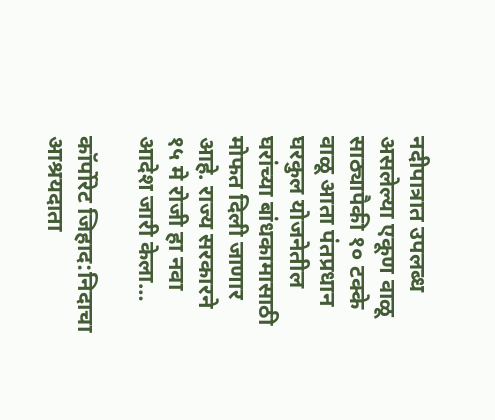नदीपात्रात उपलब्ध असलेल्या एकूण वाळू साठ्यापैकी १० टक्के वाळू आता पंतप्रधान घरकुल योजनेतील घरांच्या बांधकामासाठी मोफत दिली जाणार आहे. राज्य सरकारने १५ मे रोजी हा नवा आदेश जारी केला…

कॉर्पोरेट जिहाद:निदाचा आश्रयदाता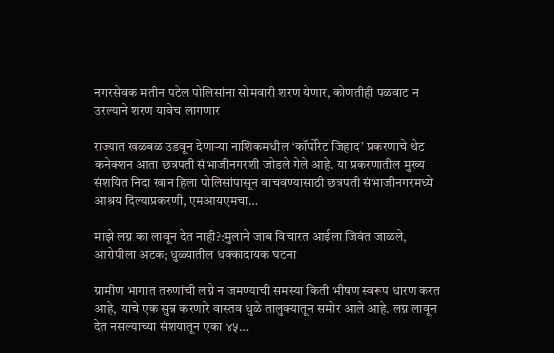नगरसेवक मतीन पटेल पोलिसांना सोमवारी शरण येणार, कोणतीही पळवाट न उरल्याने शरण यावेच लागणार

राज्यात खळबळ उडवून देणाऱ्या नाशिकमधील ‘कॉर्पोरेट जिहाद’ प्रकरणाचे थेट कनेक्शन आता छत्रपती संभाजीनगरशी जोडले गेले आहे. या प्रकरणातील मुख्य संशयित निदा खान हिला पोलिसांपासून वाचवण्यासाठी छत्रपती संभाजीनगरमध्ये आश्रय दिल्याप्रकरणी, एमआयएमचा…

माझे लग्न का लावून देत नाही?:मुलाने जाब विचारत आईला जिवंत जाळले, आरोपीला अटक; धुळ्यातील धक्कादायक घटना

ग्रामीण भागात तरुणांची लग्ने न जमण्याची समस्या किती भीषण स्वरूप धारण करत आहे, याचे एक सुन्न करणारे वास्तव धुळे तालुक्यातून समोर आले आहे. लग्न लावून देत नसल्याच्या संशयातून एका ४५…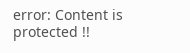error: Content is protected !!